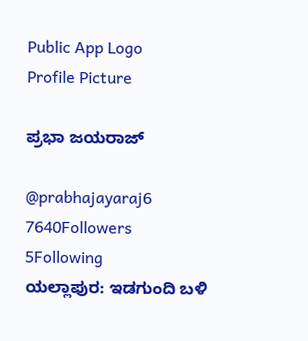Public App Logo
Profile Picture

ಪ್ರಭಾ ಜಯರಾಜ್

@prabhajayaraj6
7640Followers
5Following
ಯಲ್ಲಾಪುರ: ಇಡಗುಂದಿ ಬಳಿ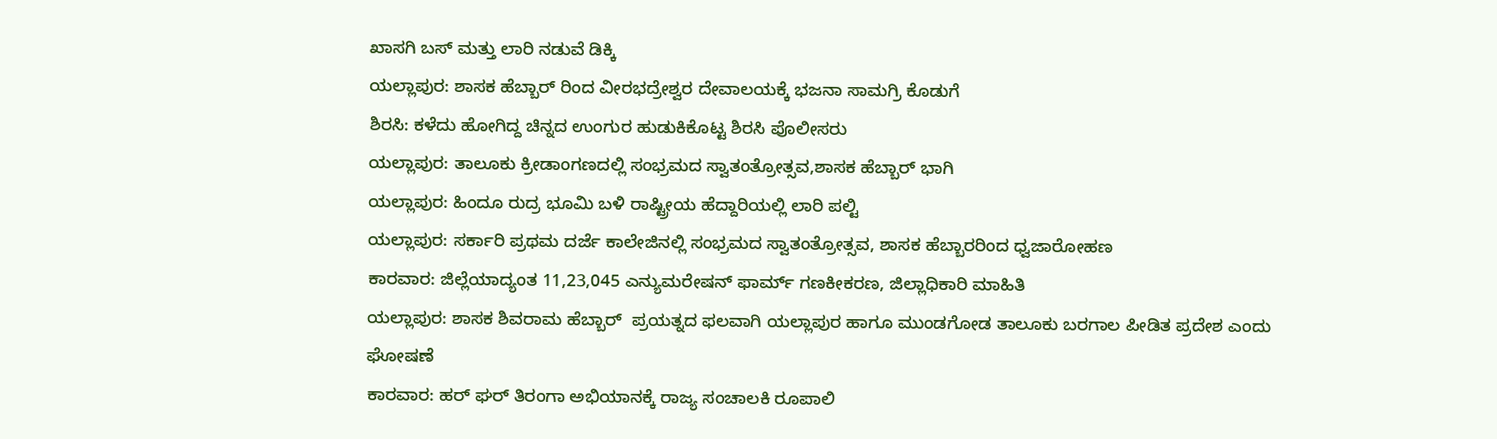ಖಾಸಗಿ ಬಸ್ ಮತ್ತು ಲಾರಿ ನಡುವೆ ಡಿಕ್ಕಿ
ಯಲ್ಲಾಪುರ: ಶಾಸಕ ಹೆಬ್ಬಾರ್ ರಿಂದ ವೀರಭದ್ರೇಶ್ವರ ದೇವಾಲಯಕ್ಕೆ ಭಜನಾ ಸಾಮಗ್ರಿ ಕೊಡುಗೆ
ಶಿರಸಿ: ಕಳೆದು ಹೋಗಿದ್ದ ಚಿನ್ನದ ಉಂಗುರ ಹುಡುಕಿಕೊಟ್ಟ ಶಿರಸಿ ಪೊಲೀಸರು
ಯಲ್ಲಾಪುರ: ತಾಲೂಕು ಕ್ರೀಡಾಂಗಣದಲ್ಲಿ ಸಂಭ್ರಮದ ಸ್ವಾತಂತ್ರೋತ್ಸವ,ಶಾಸಕ ಹೆಬ್ಬಾರ್ ಭಾಗಿ
ಯಲ್ಲಾಪುರ: ಹಿಂದೂ ರುದ್ರ ಭೂಮಿ ಬಳಿ ರಾಷ್ಟ್ರೀಯ ಹೆದ್ದಾರಿಯಲ್ಲಿ ಲಾರಿ ಪಲ್ಟಿ
ಯಲ್ಲಾಪುರ: ಸರ್ಕಾರಿ ಪ್ರಥಮ ದರ್ಜೆ ಕಾಲೇಜಿನಲ್ಲಿ ಸಂಭ್ರಮದ ಸ್ವಾತಂತ್ರೋತ್ಸವ, ಶಾಸಕ ಹೆಬ್ಬಾರರಿಂದ ಧ್ವಜಾರೋಹಣ
ಕಾರವಾರ: ಜಿಲ್ಲೆಯಾದ್ಯಂತ 11,23,045 ಎನ್ಯುಮರೇಷನ್ ಫಾರ್ಮ್ ಗಣಕೀಕರಣ, ಜಿಲ್ಲಾಧಿಕಾರಿ ಮಾಹಿತಿ
ಯಲ್ಲಾಪುರ: ಶಾಸಕ ಶಿವರಾಮ ಹೆಬ್ಬಾರ್  ಪ್ರಯತ್ನದ ಫಲವಾಗಿ ಯಲ್ಲಾಪುರ ಹಾಗೂ ಮುಂಡಗೋಡ ತಾಲೂಕು ಬರಗಾಲ ಪೀಡಿತ ಪ್ರದೇಶ ಎಂದು ಘೋಷಣೆ
ಕಾರವಾರ: ಹರ್ ಘರ್ ತಿರಂಗಾ ಅಭಿಯಾನಕ್ಕೆ ರಾಜ್ಯ ಸಂಚಾಲಕಿ ರೂಪಾಲಿ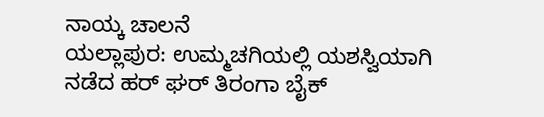ನಾಯ್ಕ ಚಾಲನೆ
ಯಲ್ಲಾಪುರ: ಉಮ್ಮಚಗಿಯಲ್ಲಿ ಯಶಸ್ವಿಯಾಗಿ ನಡೆದ ಹರ್ ಘರ್ ತಿರಂಗಾ ಬೈಕ್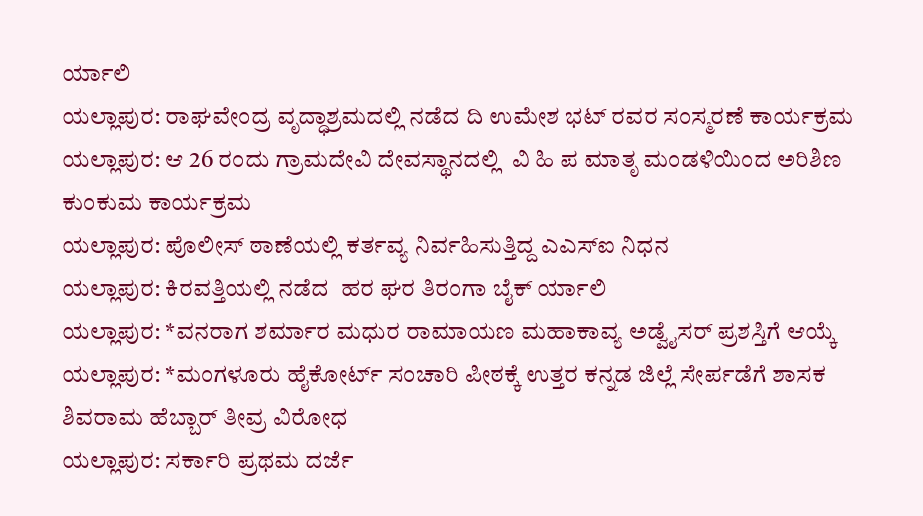ರ್ಯಾಲಿ
ಯಲ್ಲಾಪುರ: ರಾಘವೇಂದ್ರ ವೃದ್ಧಾಶ್ರಮದಲ್ಲಿ ನಡೆದ ದಿ ಉಮೇಶ ಭಟ್ ರವರ ಸಂಸ್ಮರಣೆ ಕಾರ್ಯಕ್ರಮ
ಯಲ್ಲಾಪುರ: ಆ 26 ರಂದು ಗ್ರಾಮದೇವಿ ದೇವಸ್ಥಾನದಲ್ಲಿ  ವಿ ಹಿ ಪ ಮಾತೃ ಮಂಡಳಿಯಿಂದ ಅರಿಶಿಣ ಕುಂಕುಮ ಕಾರ್ಯಕ್ರಮ
ಯಲ್ಲಾಪುರ: ಪೊಲೀಸ್ ಠಾಣೆಯಲ್ಲಿ ಕರ್ತವ್ಯ ನಿರ್ವಹಿಸುತ್ತಿದ್ದ ಎ‌ಎಸ್ಐ ನಿಧನ
ಯಲ್ಲಾಪುರ: ಕಿರವತ್ತಿಯಲ್ಲಿ ನಡೆದ  ಹರ ಘರ ತಿರಂಗಾ ‌ಬೈಕ್ ರ್ಯಾಲಿ
ಯಲ್ಲಾಪುರ: *ವನರಾಗ ಶರ್ಮಾರ ಮಧುರ ರಾಮಾಯಣ ಮಹಾಕಾವ್ಯ ಅಡ್ವೈಸರ್ ಪ್ರಶಸ್ತಿಗೆ ಆಯ್ಕೆ
ಯಲ್ಲಾಪುರ: *ಮಂಗಳೂರು ಹೈಕೋರ್ಟ್ ಸಂಚಾರಿ ಪೀಠಕ್ಕೆ ಉತ್ತರ ಕನ್ನಡ ಜಿಲ್ಲೆ ಸೇರ್ಪಡೆಗೆ ಶಾಸಕ ಶಿವರಾಮ ಹೆಬ್ಬಾರ್ ತೀವ್ರ ವಿರೋಧ
ಯಲ್ಲಾಪುರ: ಸರ್ಕಾರಿ ಪ್ರಥಮ ದರ್ಜೆ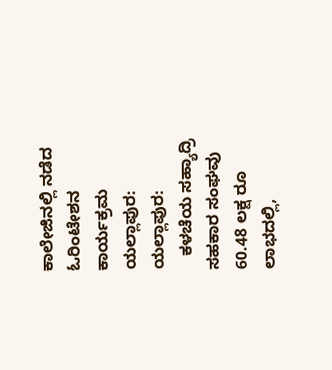ಕಾಲೇಜಿನಲ್ಲಿ ನಡೆದ ಓರಿಂಟೇಶನ ಕಾರ್ಯಕ್ರಮ
ಯಲ್ಲಾಪುರ: ಯಲ್ಲಾಪುರ:
   ಕಳಚೆಯ ಸಹ್ಯಾದ್ರಿ  ಸಹಕಾರ ಸಂಘವು  60.48 ಲಕ್ಷ ರೂ ಲಾಭದಲ್ಲಿ,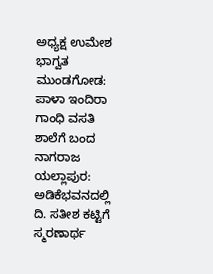ಅಧ್ಯಕ್ಷ ಉಮೇಶ ಭಾಗ್ವತ
ಮುಂಡಗೋಡ: ಪಾಳಾ ಇಂದಿರಾ ಗಾಂಧಿ ವಸತಿ ಶಾಲೆಗೆ ಬಂದ ನಾಗರಾಜ
ಯಲ್ಲಾಪುರ: ಅಡಿಕೆಭವನದಲ್ಲಿ ದಿ. ಸತೀಶ ಕಟ್ಟಿಗೆ ಸ್ಮರಣಾರ್ಥ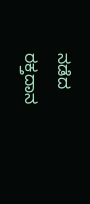ನಡೆದ ರಕ್ತದಾನ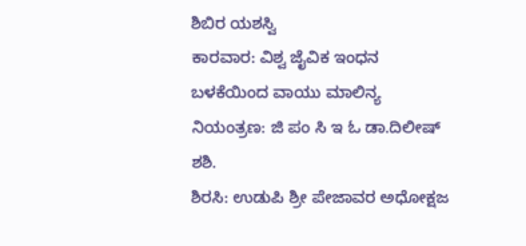ಶಿಬಿರ ಯಶಸ್ವಿ
ಕಾರವಾರ: ವಿಶ್ವ ಜೈವಿಕ ಇಂಧನ ಬಳಕೆಯಿಂದ ವಾಯು ಮಾಲಿನ್ಯ ನಿಯಂತ್ರಣ: ಜಿ ಪಂ ಸಿ ಇ ಓ ಡಾ.ದಿಲೀಷ್ ಶಶಿ.
ಶಿರಸಿ: ಉಡುಪಿ ಶ್ರೀ ಪೇಜಾವರ ಅಧೋಕ್ಷಜ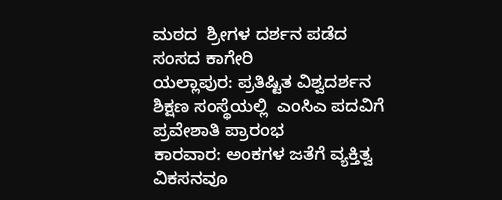ಮಠದ  ಶ್ರೀಗಳ ದರ್ಶನ ಪಡೆದ ಸಂಸದ ಕಾಗೇರಿ
ಯಲ್ಲಾಪುರ: ಪ್ರತಿಷ್ಟಿತ ವಿಶ್ವದರ್ಶನ ಶಿಕ್ಷಣ ಸಂಸ್ಥೆಯಲ್ಲಿ  ಎಂಸಿಎ ಪದವಿಗೆ ಪ್ರವೇಶಾತಿ ಪ್ರಾರಂಭ
ಕಾರವಾರ: ಅಂಕಗಳ ಜತೆಗೆ ವ್ಯಕ್ತಿತ್ವ ವಿಕಸನವೂ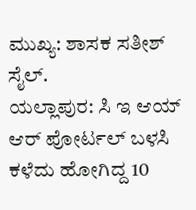ಮುಖ್ಯ: ಶಾಸಕ ಸತೀಶ್ ಸೈಲ್.
ಯಲ್ಲಾಪುರ: ಸಿ ಇ ಆಯ್ ಆರ್ ಪೋರ್ಟಲ್ ಬಳಸಿ  ಕಳೆದು ಹೋಗಿದ್ದ 10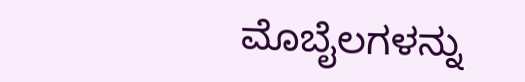ಮೊಬೈಲಗಳನ್ನು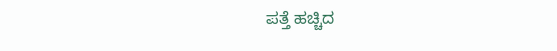ಪತ್ತೆ ಹಚ್ಚಿದ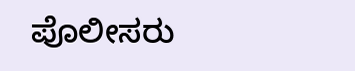ಪೊಲೀಸರು